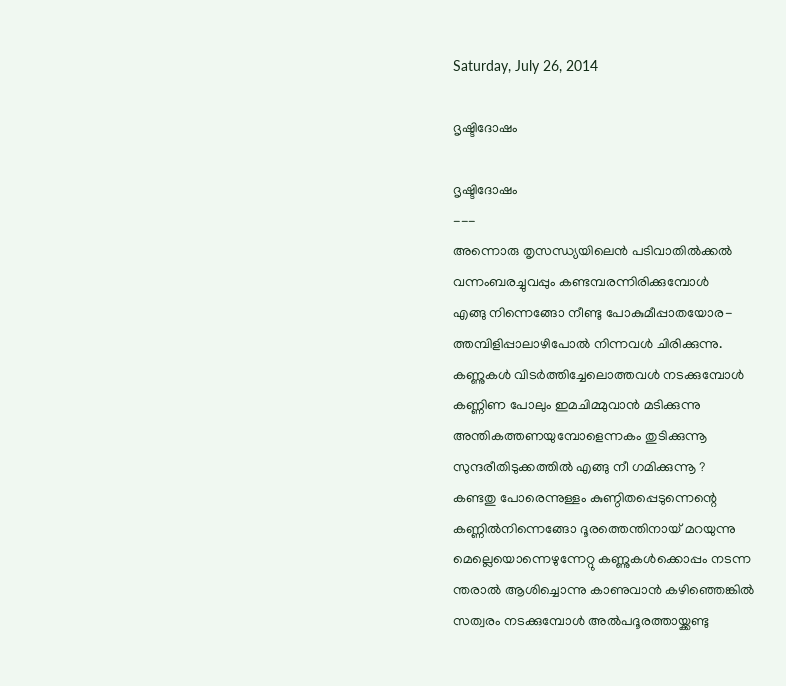Saturday, July 26, 2014

ദൃഷ്ടിദോഷം

ദൃഷ്ടിദോഷം
---
അന്നൊരു തൃസന്ധ്യയിലെന്‍ പടിവാതിൽക്കൽ
വന്നംബരച്ചുവപ്പും കണ്ടമ്പരന്നിരിക്കുമ്പോൾ
എങ്ങു നിന്നെങ്ങോ നീണ്ടു പോകുമീപ്പാതയോര-
ത്തമ്പിളിപ്പാലാഴിപോൽ നിന്നവൾ ചിരിക്കുന്നു.
കണ്ണുകൾ വിടർത്തിച്ചേലൊത്തവൾ നടക്കുമ്പോൾ
കണ്ണിണ പോലും ഇമചിമ്മുവാൻ മടിക്കുന്നു
അന്തികത്തണയുമ്പോളെന്നകം തുടിക്കുന്നൂ
സുന്ദരീതിടുക്കത്തിൽ എങ്ങു നീ ഗമിക്കുന്നൂ ?
കണ്ടതു പോരെന്നുള്ളം കുണ്ഠിതപ്പെടുന്നെന്റെ
കണ്ണില്‍നിന്നെങ്ങോ ദൂരത്തെന്തിനായ് മറയുന്നു
മെല്ലെയൊന്നെഴുന്നേറ്റു കണ്ണുകള്‍ക്കൊപ്പം നടന്ന
ന്തരാല്‍ ആശിച്ചൊന്നു കാണുവാന്‍ കഴിഞ്ഞെങ്കില്‍
സത്വരം നടക്കുമ്പോള്‍ അല്‍പദൂരത്തായ്ക്കണ്ടു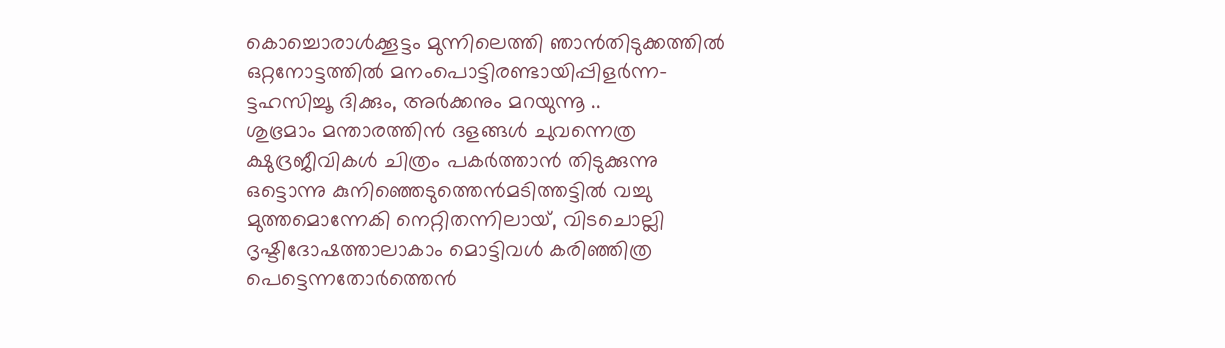കൊച്ചൊരാള്‍ക്കൂട്ടം മുന്നിലെത്തി ഞാന്‍തിടുക്കത്തില്‍
ഒറ്റനോട്ടത്തില്‍ മനംപൊട്ടിരണ്ടായിപ്പിളര്‍ന്ന-
ട്ടഹസിച്ചൂ ദിക്കും, അര്‍ക്കനും മറയുന്നൂ ..
ശുഭ്രമാം മന്താരത്തിന്‍ ദളങ്ങള്‍ ചുവന്നെത്ര
ക്ഷുദ്രജീവികള്‍ ചിത്രം പകര്‍ത്താന്‍ തിടുക്കുന്നു
ഒട്ടൊന്നു കുനിഞ്ഞെടുത്തെന്‍മടിത്തട്ടില്‍ വച്ചു
മുത്തമൊന്നേകി നെറ്റിതന്നിലായ്, വിടചൊല്ലി
ദൃഷ്ടിദോഷത്താലാകാം മൊട്ടിവള്‍ കരിഞ്ഞിത്ര
പെട്ടെന്നതോര്‍ത്തെന്‍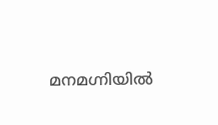മനമഗ്നിയില്‍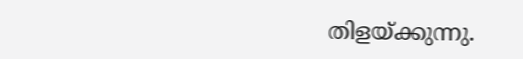തിളയ്ക്കുന്നു.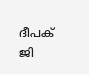ദീപക് ജി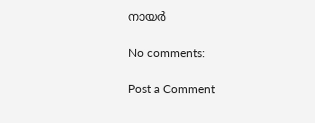നായര്‍

No comments:

Post a Comment